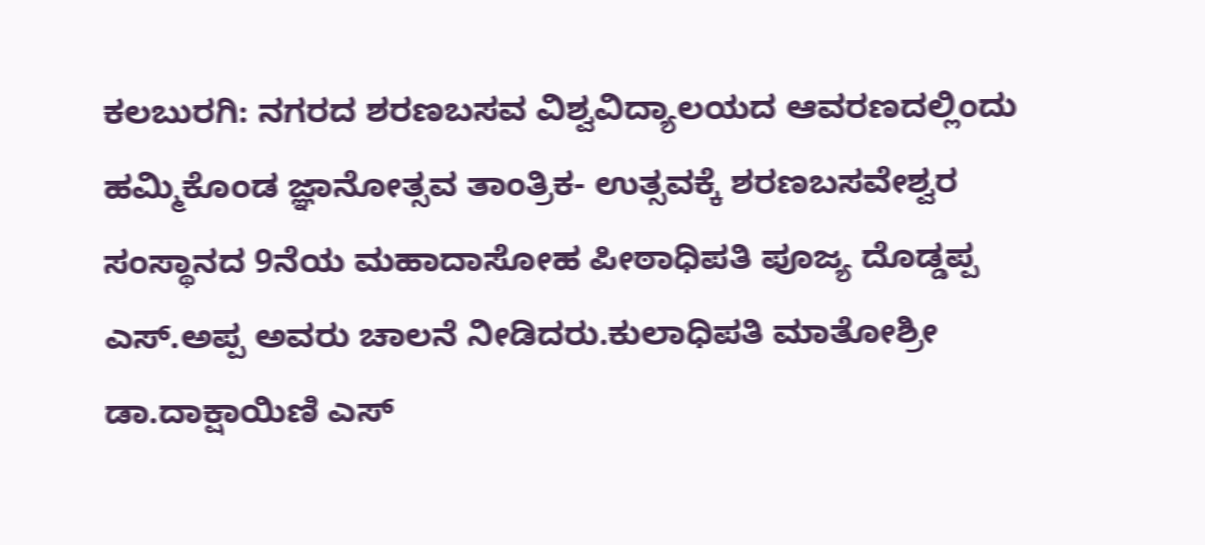ಕಲಬುರಗಿ: ನಗರದ ಶರಣಬಸವ ವಿಶ್ವವಿದ್ಯಾಲಯದ ಆವರಣದಲ್ಲಿಂದು ಹಮ್ಮಿಕೊಂಡ ಜ್ಞಾನೋತ್ಸವ ತಾಂತ್ರಿಕ- ಉತ್ಸವಕ್ಕೆ ಶರಣಬಸವೇಶ್ವರ ಸಂಸ್ಥಾನದ 9ನೆಯ ಮಹಾದಾಸೋಹ ಪೀಠಾಧಿಪತಿ ಪೂಜ್ಯ ದೊಡ್ಡಪ್ಪ ಎಸ್.ಅಪ್ಪ ಅವರು ಚಾಲನೆ ನೀಡಿದರು.ಕುಲಾಧಿಪತಿ ಮಾತೋಶ್ರೀ ಡಾ.ದಾಕ್ಷಾಯಿಣಿ ಎಸ್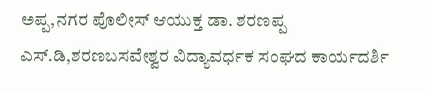ಅಪ್ಪ,ನಗರ ಪೊಲೀಸ್ ಆಯುಕ್ತ ಡಾ. ಶರಣಪ್ಪ ಎಸ್.ಡಿ,ಶರಣಬಸವೇಶ್ವರ ವಿದ್ಯಾವರ್ಧಕ ಸಂಘದ ಕಾರ್ಯದರ್ಶಿ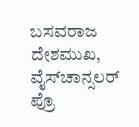ಬಸವರಾಜ ದೇಶಮುಖ, ವೈಸ್‍ಚಾನ್ಸಲರ್ ಪ್ರೊ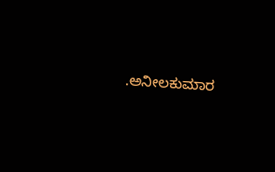.ಅನೀಲಕುಮಾರ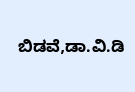ಬಿಡವೆ,ಡಾ.ವಿ.ಡಿ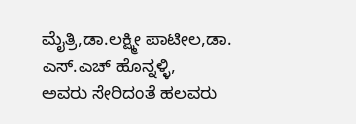ಮೈತ್ರಿ,ಡಾ.ಲಕ್ಷ್ಮೀ ಪಾಟೀಲ,ಡಾ. ಎಸ್.ಎಚ್ ಹೊನ್ನಳ್ಳಿ,
ಅವರು ಸೇರಿದಂತೆ ಹಲವರು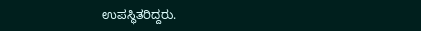ಉಪಸ್ಥಿತರಿದ್ದರು.